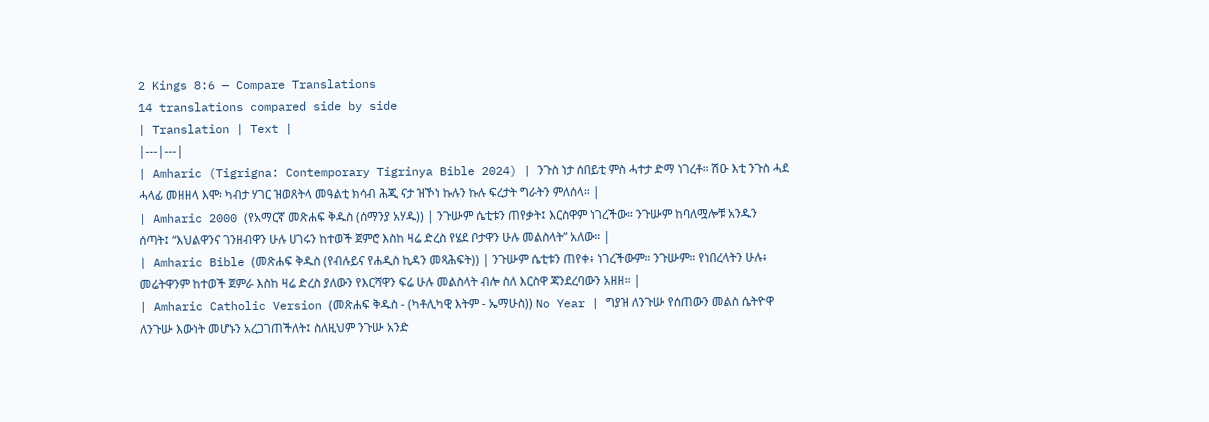2 Kings 8:6 — Compare Translations
14 translations compared side by side
| Translation | Text |
|---|---|
| Amharic (Tigrigna: Contemporary Tigrinya Bible 2024) | ንጉስ ነታ ሰበይቲ ምስ ሓተታ ድማ ነገረቶ። ሽዑ እቲ ንጉስ ሓደ ሓላፊ መዘዘላ እሞ፡ ካብታ ሃገር ዝወጸትላ መዓልቲ ክሳብ ሕጂ ናታ ዝኾነ ኩሉን ኩሉ ፍረታት ግራትን ምለሰላ። |
| Amharic 2000 (የአማርኛ መጽሐፍ ቅዱስ (ሰማንያ አሃዱ)) | ንጉሡም ሴቲቱን ጠየቃት፤ እርስዋም ነገረችው። ንጉሡም ከባለሟሎቹ አንዱን ሰጣት፤ “እህልዋንና ገንዘብዋን ሁሉ ሀገሩን ከተወች ጀምሮ እስከ ዛሬ ድረስ የሄደ ቦታዋን ሁሉ መልስላት” አለው። |
| Amharic Bible (መጽሐፍ ቅዱስ (የብሉይና የሐዲስ ኪዳን መጻሕፍት)) | ንጉሡም ሴቲቱን ጠየቀ፥ ነገረችውም። ንጉሡም። የነበረላትን ሁሉ፥ መሬትዋንም ከተወች ጀምራ እስከ ዛሬ ድረስ ያለውን የእርሻዋን ፍሬ ሁሉ መልስላት ብሎ ስለ እርስዋ ጃንደረባውን አዘዘ። |
| Amharic Catholic Version (መጽሐፍ ቅዱስ - (ካቶሊካዊ እትም - ኤማሁስ)) No Year | ግያዝ ለንጉሡ የሰጠውን መልስ ሴትዮዋ ለንጉሡ እውነት መሆኑን አረጋገጠችለት፤ ስለዚህም ንጉሡ አንድ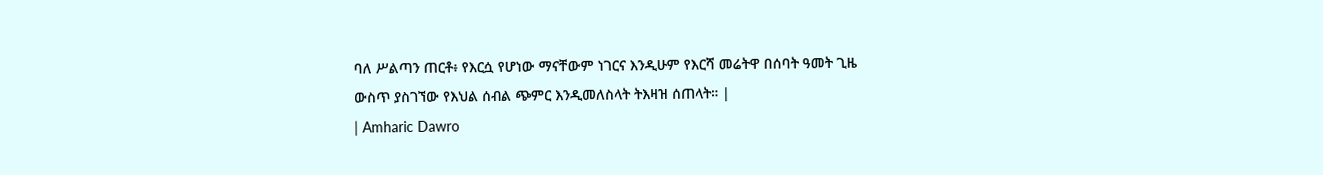ባለ ሥልጣን ጠርቶ፥ የእርሷ የሆነው ማናቸውም ነገርና እንዲሁም የእርሻ መሬትዋ በሰባት ዓመት ጊዜ ውስጥ ያስገኘው የእህል ሰብል ጭምር እንዲመለስላት ትእዛዝ ሰጠላት። |
| Amharic Dawro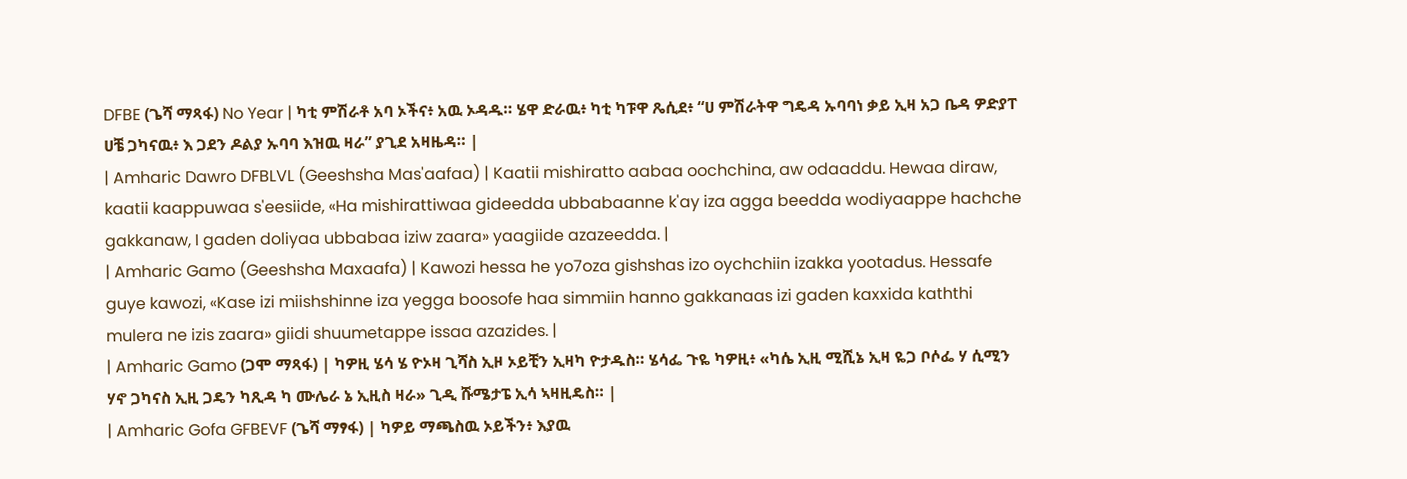DFBE (ጌሻ ማጻፋ) No Year | ካቲ ምሽራቶ አባ ኦችና፥ አዉ ኦዳዱ። ሄዋ ድራዉ፥ ካቲ ካፑዋ ጼሲደ፥ “ሀ ምሽራትዋ ግዴዳ ኡባባነ ቃይ ኢዛ አጋ ቤዳ ዎድያፐ ሀቼ ጋካናዉ፥ እ ጋደን ዶልያ ኡባባ እዝዉ ዛራ” ያጊደ አዛዜዳ። |
| Amharic Dawro DFBLVL (Geeshsha Mas'aafaa) | Kaatii mishiratto aabaa oochchina, aw odaaddu. Hewaa diraw, kaatii kaappuwaa s'eesiide, «Ha mishirattiwaa gideedda ubbabaanne k'ay iza agga beedda wodiyaappe hachche gakkanaw, I gaden doliyaa ubbabaa iziw zaara» yaagiide azazeedda. |
| Amharic Gamo (Geeshsha Maxaafa) | Kawozi hessa he yo7oza gishshas izo oychchiin izakka yootadus. Hessafe guye kawozi, «Kase izi miishshinne iza yegga boosofe haa simmiin hanno gakkanaas izi gaden kaxxida kaththi mulera ne izis zaara» giidi shuumetappe issaa azazides. |
| Amharic Gamo (ጋሞ ማጻፋ) | ካዎዚ ሄሳ ሄ ዮኦዛ ጊሻስ ኢዞ ኦይቺን ኢዛካ ዮታዱስ። ሄሳፌ ጉዬ ካዎዚ፥ «ካሴ ኢዚ ሚሺኔ ኢዛ ዬጋ ቦሶፌ ሃ ሲሚን ሃኖ ጋካናስ ኢዚ ጋዴን ካጺዳ ካ ሙሌራ ኔ ኢዚስ ዛራ» ጊዲ ሹሜታፔ ኢሳ ኣዛዚዴስ። |
| Amharic Gofa GFBEVF (ጌሻ ማፃፋ) | ካዎይ ማጫስዉ ኦይችን፥ እያዉ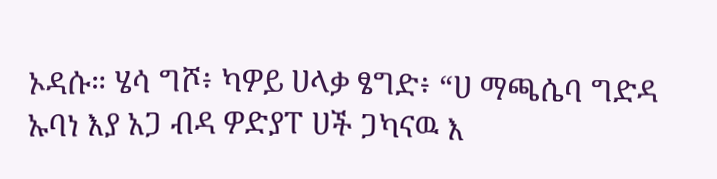ኦዳሱ። ሄሳ ግሾ፥ ካዎይ ሀላቃ ፄግድ፥ “ሀ ማጫሴባ ግድዳ ኡባነ እያ አጋ ብዳ ዎድያፐ ሀች ጋካናዉ እ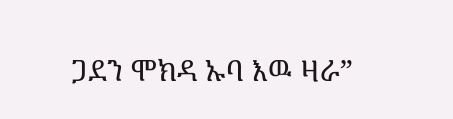ጋደን ሞክዳ ኡባ እዉ ዛራ”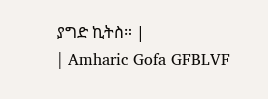ያግድ ኪትስ። |
| Amharic Gofa GFBLVF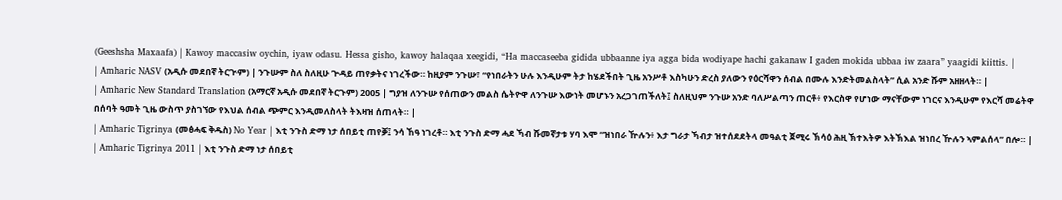(Geeshsha Maxaafa) | Kawoy maccasiw oychin, iyaw odasu. Hessa gisho, kawoy halaqaa xeegidi, “Ha maccaseeba gidida ubbaanne iya agga bida wodiyape hachi gakanaw I gaden mokida ubbaa iw zaara” yaagidi kiittis. |
| Amharic NASV (አዲሱ መደበኛ ትርጒም) | ንጉሡም ስለ ስለዚሁ ጕዳይ ጠየቃትና ነገረችው። ከዚያም ንጉሡ፣ “የነበራትን ሁሉ እንዲሁም ትታ ከሄደችበት ጊዜ አንሥቶ እስካሁን ድረስ ያለውን የዕርሻዋን ሰብል በሙሉ እንድትመልስላት” ሲል አንድ ሹም አዘዘላት። |
| Amharic New Standard Translation (አማርኛ አዲሱ መደበኛ ትርጉም) 2005 | ግያዝ ለንጉሡ የሰጠውን መልስ ሴትዮዋ ለንጉሡ እውነት መሆኑን አረጋገጠችለት፤ ስለዚህም ንጉሡ አንድ ባለሥልጣን ጠርቶ፥ የእርስዋ የሆነው ማናቸውም ነገርና እንዲሁም የእርሻ መሬትዋ በሰባት ዓመት ጊዜ ውስጥ ያስገኘው የእህል ሰብል ጭምር እንዲመለስላት ትእዛዝ ሰጠላት። |
| Amharic Tigrinya (መፅሓፍ ቅዱስ) No Year | እቲ ንጉስ ድማ ነታ ሰበይቲ ጠየቓ፤ ንሳ ኸዓ ነገረቶ። እቲ ንጉስ ድማ ሓደ ኻብ ሹመኛታቱ ሃባ እሞ “ዝነበራ ዅሉን፥ እታ ግራታ ኻብታ ዝተሰደደትላ መዓልቲ ጀሚሩ ኽሳዕ ሕዚ ኽተእትዎ እትኽእል ዝነበረ ዅሉን ኣምልሰላ” በሎ። |
| Amharic Tigrinya 2011 | እቲ ንጉስ ድማ ነታ ሰበይቲ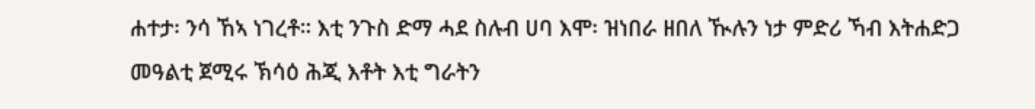ሐተታ፡ ንሳ ኸኣ ነገረቶ። እቲ ንጉስ ድማ ሓደ ስሉብ ሀባ እሞ፡ ዝነበራ ዘበለ ዂሉን ነታ ምድሪ ኻብ እትሐድጋ መዓልቲ ጀሚሩ ኽሳዕ ሕጂ እቶት እቲ ግራትን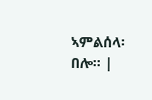ኣምልሰላ፡ በሎ። |